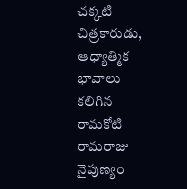చక్కటి చిత్రకారుడు, ఆధ్యాత్మిక భావాలు కలిగిన రామకోటి రామరాజు నైపుణ్యం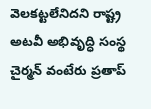వెలకట్టలేనిదని రాష్ట్ర అటవీ అభివృద్ధి సంస్థ చైర్మన్ వంటేరు ప్రతాప్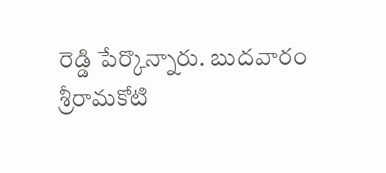రెడ్డి పేర్కొన్నారు. బుదవారం శ్రీరామకోటి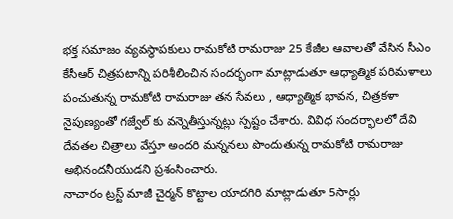భక్త సమాజం వ్యవస్థాపకులు రామకోటి రామరాజు 25 కేజీల ఆవాలతో వేసిన సీఎం కేసీఆర్ చిత్రపటాన్ని పరిశీలించిన సందర్భంగా మాట్లాడుతూ ఆధ్యాత్మిక పరిమళాలు పంచుతున్న రామకోటి రామరాజు తన సేవలు , ఆధ్యాత్మిక భావన, చిత్రకళా నైపుణ్యంతో గజ్వేల్ కు వన్నెతీస్తున్నట్లు స్పష్టం చేశారు. వివిధ సందర్భాలలో దేవి దేవతల చిత్రాలు వేస్తూ అందరి మన్ననలు పొందుతున్న రామకోటి రామరాజు అభినందనీయుడని ప్రశంసించారు.
నాచారం ట్రస్ట్ మాజీ చైర్మన్ కొట్టాల యాదగిరి మాట్లాడుతూ 5సార్లు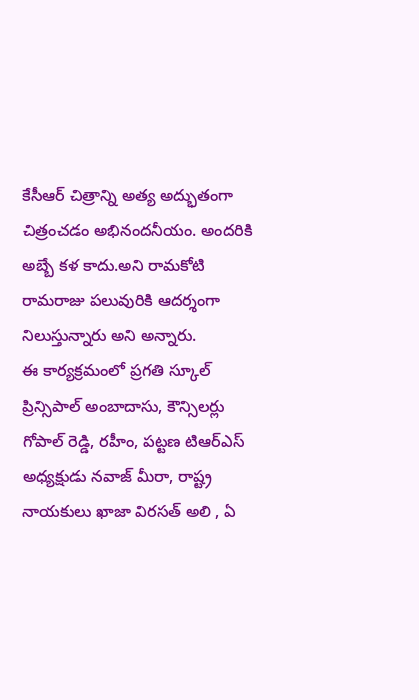కేసీఆర్ చిత్రాన్ని అత్య అద్భుతంగా చిత్రంచడం అభినందనీయం. అందరికి అబ్బే కళ కాదు.అని రామకోటి రామరాజు పలువురికి ఆదర్శంగా నిలుస్తున్నారు అని అన్నారు.
ఈ కార్యక్రమంలో ప్రగతి స్కూల్ ప్రిన్సిపాల్ అంబాదాసు, కౌన్సిలర్లు గోపాల్ రెడ్డి, రహీం, పట్టణ టిఆర్ఎస్ అధ్యక్షుడు నవాజ్ మీరా, రాష్ట్ర నాయకులు ఖాజా విరసత్ అలి , ఏ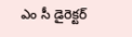ఎం సీ డైరెక్టర్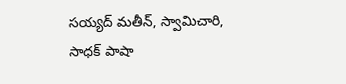సయ్యద్ మతీన్, స్వామిచారి, సాధక్ పాషా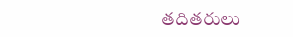తదితరులు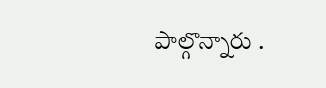పాల్గొన్నారు .